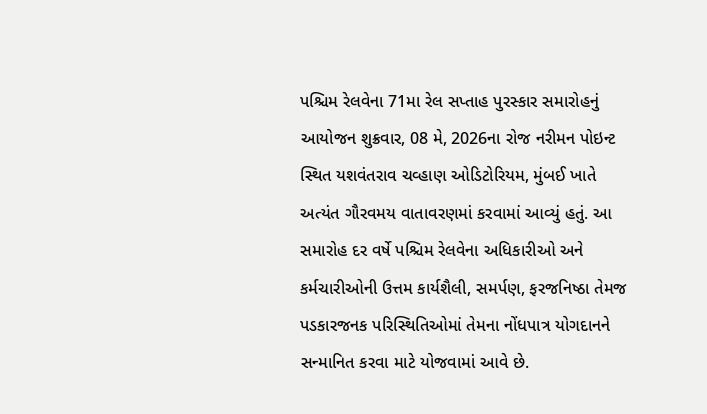પશ્ચિમ રેલવેના 71મા રેલ સપ્તાહ પુરસ્કાર સમારોહનું આયોજન શુક્રવાર, 08 મે, 2026ના રોજ નરીમન પોઇન્ટ સ્થિત યશવંતરાવ ચવ્હાણ ઓડિટોરિયમ, મુંબઈ ખાતે અત્યંત ગૌરવમય વાતાવરણમાં કરવામાં આવ્યું હતું. આ સમારોહ દર વર્ષે પશ્ચિમ રેલવેના અધિકારીઓ અને કર્મચારીઓની ઉત્તમ કાર્યશૈલી, સમર્પણ, ફરજનિષ્ઠા તેમજ પડકારજનક પરિસ્થિતિઓમાં તેમના નોંધપાત્ર યોગદાનને સન્માનિત કરવા માટે યોજવામાં આવે છે.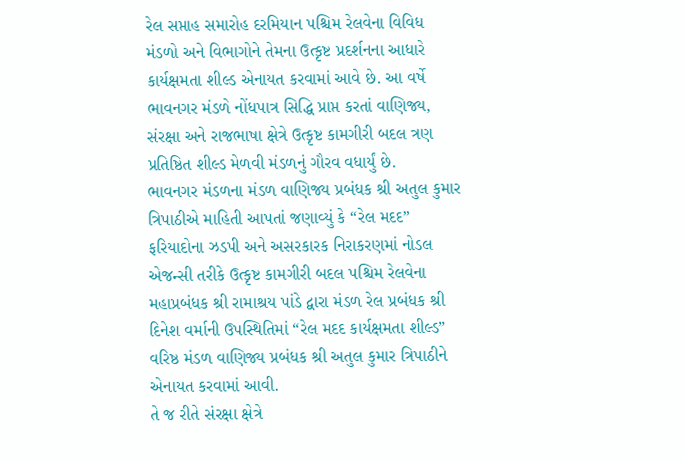રેલ સપ્તાહ સમારોહ દરમિયાન પશ્ચિમ રેલવેના વિવિધ મંડળો અને વિભાગોને તેમના ઉત્કૃષ્ટ પ્રદર્શનના આધારે કાર્યક્ષમતા શીલ્ડ એનાયત કરવામાં આવે છે. આ વર્ષે ભાવનગર મંડળે નોંધપાત્ર સિદ્ધિ પ્રાપ્ત કરતાં વાણિજ્ય, સંરક્ષા અને રાજભાષા ક્ષેત્રે ઉત્કૃષ્ટ કામગીરી બદલ ત્રણ પ્રતિષ્ઠિત શીલ્ડ મેળવી મંડળનું ગૌરવ વધાર્યું છે.
ભાવનગર મંડળના મંડળ વાણિજ્ય પ્રબંધક શ્રી અતુલ કુમાર ત્રિપાઠીએ માહિતી આપતાં જણાવ્યું કે “રેલ મદદ” ફરિયાદોના ઝડપી અને અસરકારક નિરાકરણમાં નોડલ એજન્સી તરીકે ઉત્કૃષ્ટ કામગીરી બદલ પશ્ચિમ રેલવેના મહાપ્રબંધક શ્રી રામાશ્રય પાંડે દ્વારા મંડળ રેલ પ્રબંધક શ્રી દિનેશ વર્માની ઉપસ્થિતિમાં “રેલ મદદ કાર્યક્ષમતા શીલ્ડ” વરિષ્ઠ મંડળ વાણિજ્ય પ્રબંધક શ્રી અતુલ કુમાર ત્રિપાઠીને એનાયત કરવામાં આવી.
તે જ રીતે સંરક્ષા ક્ષેત્રે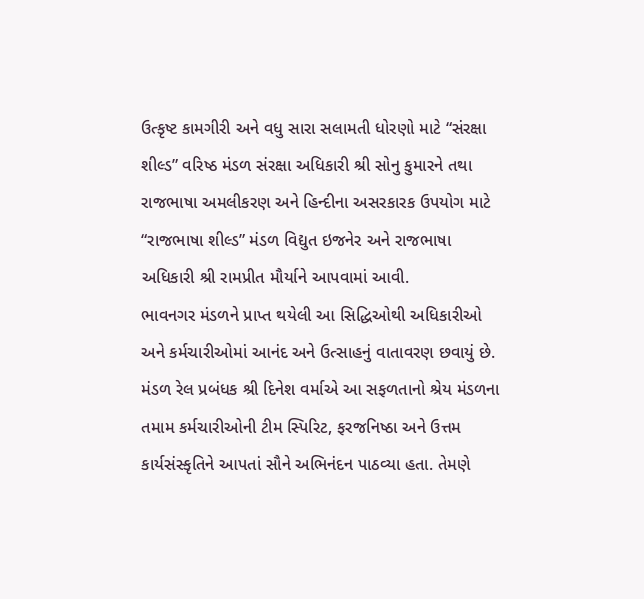ઉત્કૃષ્ટ કામગીરી અને વધુ સારા સલામતી ધોરણો માટે “સંરક્ષા શીલ્ડ” વરિષ્ઠ મંડળ સંરક્ષા અધિકારી શ્રી સોનુ કુમારને તથા રાજભાષા અમલીકરણ અને હિન્દીના અસરકારક ઉપયોગ માટે “રાજભાષા શીલ્ડ” મંડળ વિદ્યુત ઇજનેર અને રાજભાષા અધિકારી શ્રી રામપ્રીત મૌર્યાને આપવામાં આવી.
ભાવનગર મંડળને પ્રાપ્ત થયેલી આ સિદ્ધિઓથી અધિકારીઓ અને કર્મચારીઓમાં આનંદ અને ઉત્સાહનું વાતાવરણ છવાયું છે. મંડળ રેલ પ્રબંધક શ્રી દિનેશ વર્માએ આ સફળતાનો શ્રેય મંડળના તમામ કર્મચારીઓની ટીમ સ્પિરિટ, ફરજનિષ્ઠા અને ઉત્તમ કાર્યસંસ્કૃતિને આપતાં સૌને અભિનંદન પાઠવ્યા હતા. તેમણે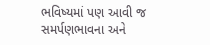ભવિષ્યમાં પણ આવી જ સમર્પણભાવના અને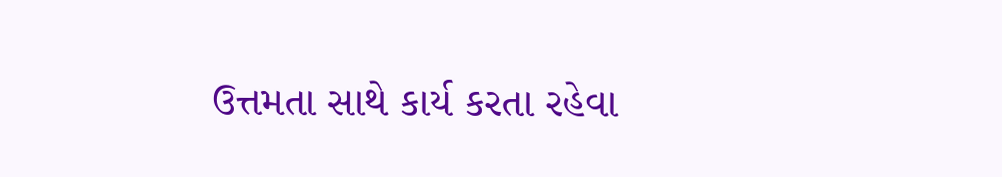ઉત્તમતા સાથે કાર્ય કરતા રહેવા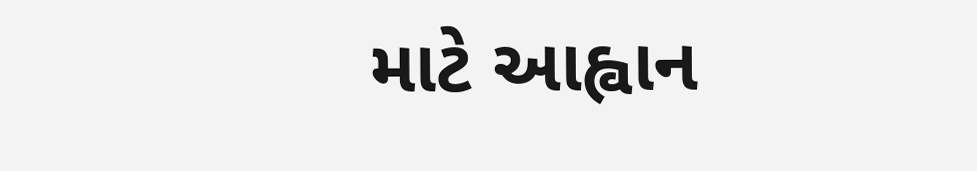માટે આહ્વાન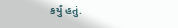કર્યું હતું.